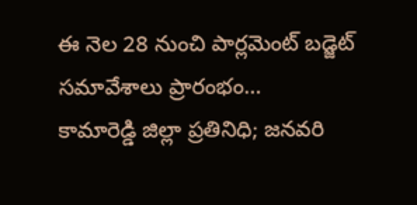ఈ నెల 28 నుంచి పార్లమెంట్ బడ్జెట్ సమావేశాలు ప్రారంభం…
కామారెడ్డి జిల్లా ప్రతినిధి; జనవరి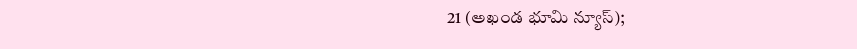21 (అఖండ భూమి న్యూస్);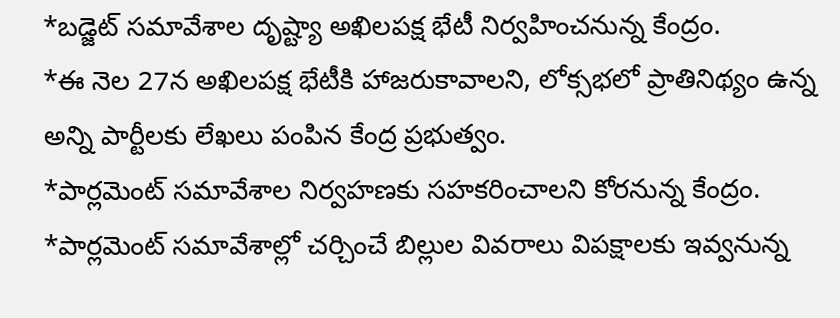*బడ్జెట్ సమావేశాల దృష్ట్యా అఖిలపక్ష భేటీ నిర్వహించనున్న కేంద్రం.
*ఈ నెల 27న అఖిలపక్ష భేటీకి హాజరుకావాలని, లోక్సభలో ప్రాతినిథ్యం ఉన్న అన్ని పార్టీలకు లేఖలు పంపిన కేంద్ర ప్రభుత్వం.
*పార్లమెంట్ సమావేశాల నిర్వహణకు సహకరించాలని కోరనున్న కేంద్రం.
*పార్లమెంట్ సమావేశాల్లో చర్చించే బిల్లుల వివరాలు విపక్షాలకు ఇవ్వనున్న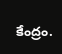కేంద్రం.